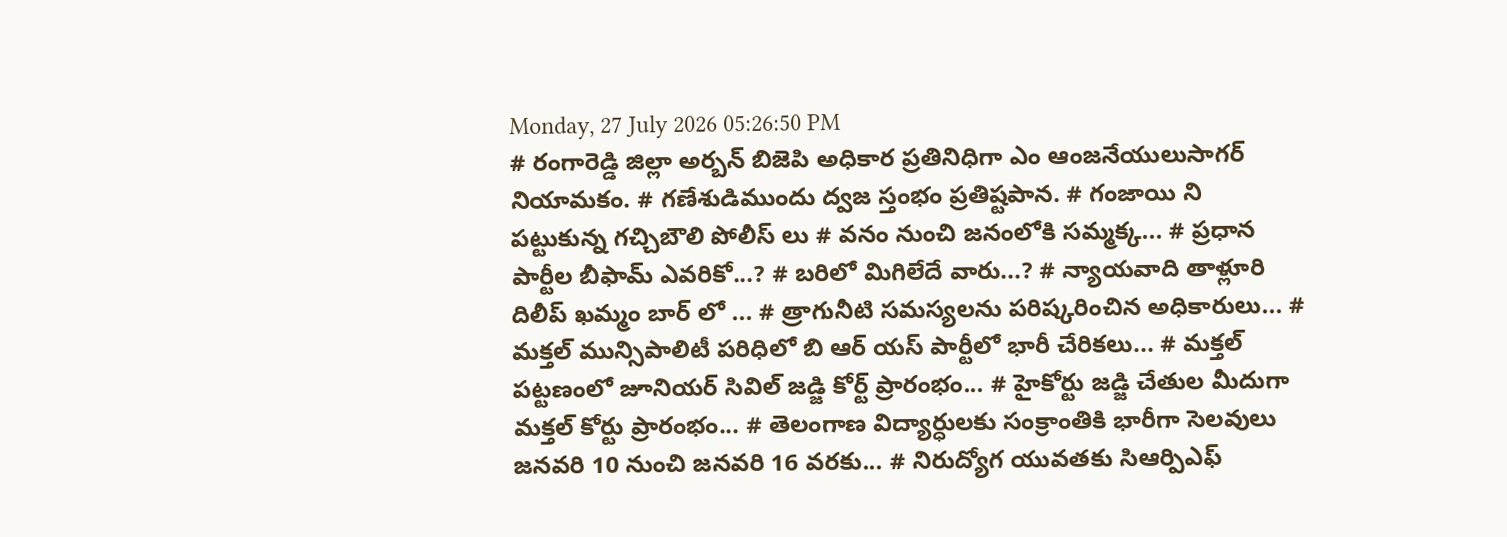Monday, 27 July 2026 05:26:50 PM
# రంగారెడ్డి జిల్లా అర్బన్ బిజెపి అధికార ప్రతినిధిగా ఎం ఆంజనేయులుసాగర్ నియామకం. # గణేశుడిముందు ద్వజ స్తంభం ప్రతిష్టపాన. # గంజాయి ని పట్టుకున్న గచ్చిబౌలి పోలీస్ లు # వనం నుంచి జనంలోకి సమ్మక్క... # ప్రధాన పార్టీల బీఫామ్ ఎవరికో...? # బరిలో మిగిలేదే వారు...? # న్యాయవాది తాళ్లూరి దిలీప్ ఖమ్మం బార్ లో ... # త్రాగునీటి సమస్యలను పరిష్కరించిన అధికారులు... # మక్తల్ మున్సిపాలిటీ పరిధిలో బి ఆర్ యస్ పార్టీలో భారీ చేరికలు... # మక్తల్ పట్టణంలో జూనియర్ సివిల్ జడ్జి కోర్ట్ ప్రారంభం... # హైకోర్టు జడ్జి చేతుల మీదుగా మక్తల్ కోర్టు ప్రారంభం... # తెలంగాణ విద్యార్ధులకు సంక్రాంతికి భారీగా సెలవులు జనవరి 10 నుంచి జనవరి 16 వరకు... # నిరుద్యోగ యువతకు సిఆర్పిఎఫ్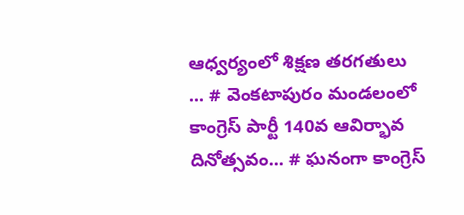ఆధ్వర్యంలో శిక్షణ తరగతులు ... # వెంకటాపురం మండలంలో కాంగ్రెస్ పార్టీ 140వ ఆవిర్భావ దినోత్సవం... # ఘనంగా కాంగ్రెస్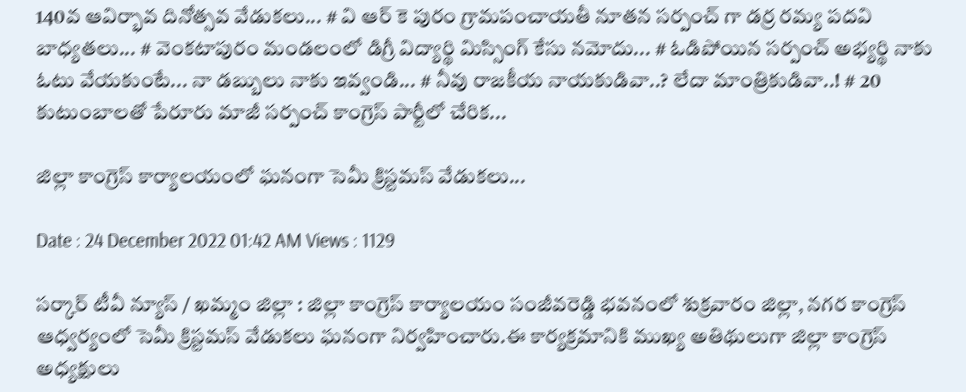140వ ఆవిర్భావ దినోత్సవ వేడుకలు... # వి ఆర్ కె పురం గ్రామపంచాయతీ నూతన సర్పంచ్ గా డర్ర రమ్య పదవి బాధ్యతలు... # వెంకటాపురం మండలంలో డిగ్రీ విద్యార్థి మిస్సింగ్ కేసు నమోదు... # ఓడిపోయిన సర్పంచ్ అభ్యర్థి నాకు ఓటు వేయకుంటే... నా డబ్బులు నాకు ఇవ్వండి... # నీవు రాజకీయ నాయకుడివా..? లేదా మాంత్రికుడివా..! # 20 కుటుంబాలతో పేరూరు మాజీ సర్పంచ్ కాంగ్రెస్ పార్టీలో చేరిక...

జిల్లా కాంగ్రెస్ కార్యాలయంలో ఘనంగా సెమీ క్రిస్టమస్ వేడుకలు...

Date : 24 December 2022 01:42 AM Views : 1129

సర్కార్ టీవీ న్యూస్ / ఖమ్మం జిల్లా : జిల్లా కాంగ్రెస్ కార్యాలయం సంజీవరెడ్డి భవనంలో శుక్రవారం జిల్లా, నగర కాంగ్రెస్ ఆధ్వర్యంలో సెమీ క్రిస్టమస్ వేడుకలు ఘనంగా నిర్వహించారు.ఈ కార్యక్రమానికి ముఖ్య అతిథులుగా జిల్లా కాంగ్రెస్ అధ్యక్షులు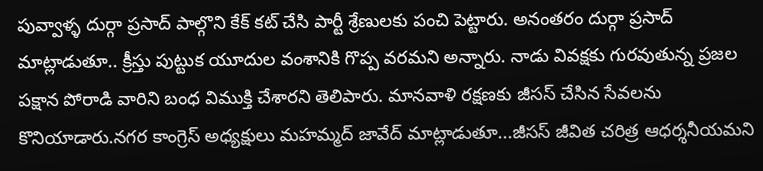పువ్వాళ్ళ దుర్గా ప్రసాద్ పాల్గొని కేక్ కట్ చేసి పార్టీ శ్రేణులకు పంచి పెట్టారు. అనంతరం దుర్గా ప్రసాద్ మాట్లాడుతూ.. క్రీస్తు పుట్టుక యూదుల వంశానికి గొప్ప వరమని అన్నారు. నాడు వివక్షకు గురవుతున్న ప్రజల పక్షాన పోరాడి వారిని బంధ విముక్తి చేశారని తెలిపారు. మానవాళి రక్షణకు జీసస్ చేసిన సేవలను కొనియాడారు.నగర కాంగ్రెస్ అధ్యక్షులు మహమ్మద్ జావేద్ మాట్లాడుతూ...జీసస్ జీవిత చరిత్ర ఆధర్శనీయమని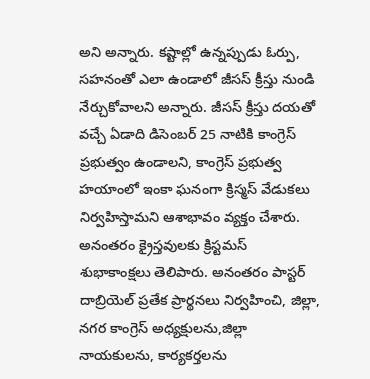అని అన్నారు. కష్టాల్లో ఉన్నప్పుడు ఓర్పు, సహనంతో ఎలా ఉండాలో జీసస్ క్రీస్తు నుండి నేర్చుకోవాలని అన్నారు. జీసస్ క్రీస్తు దయతో వచ్చే ఏడాది డిసెంబర్ 25 నాటికి కాంగ్రెస్ ప్రభుత్వం ఉండాలని, కాంగ్రెస్ ప్రభుత్వ హయాంలో ఇంకా ఘనంగా క్రిస్మస్ వేడుకలు నిర్వహిస్తామని ఆశాభావం వ్యక్తం చేశారు. అనంతరం క్రైస్తవులకు క్రిస్టమస్ శుభాకాంక్షలు తెలిపారు. అనంతరం పాస్టర్ దాబ్రియెల్ ప్రతేక ప్రార్థనలు నిర్వహించి, జిల్లా, నగర కాంగ్రెస్ అధ్యక్షులను,జిల్లా నాయకులను, కార్యకర్తలను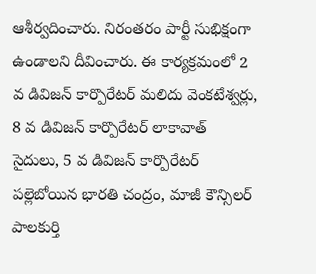ఆశీర్వదించారు. నిరంతరం పార్టీ సుభిక్షంగా ఉండాలని దీవించారు. ఈ కార్యక్రమంలో 2 వ డివిజన్ కార్పొరేటర్ మలిదు వెంకటేశ్వర్లు, 8 వ డివిజన్ కార్పొరేటర్ లాకావాత్ సైదులు, 5 వ డివిజన్ కార్పొరేటర్ పల్లెబోయిన భారతి చంద్రం, మాజీ కౌన్సిలర్ పాలకుర్తి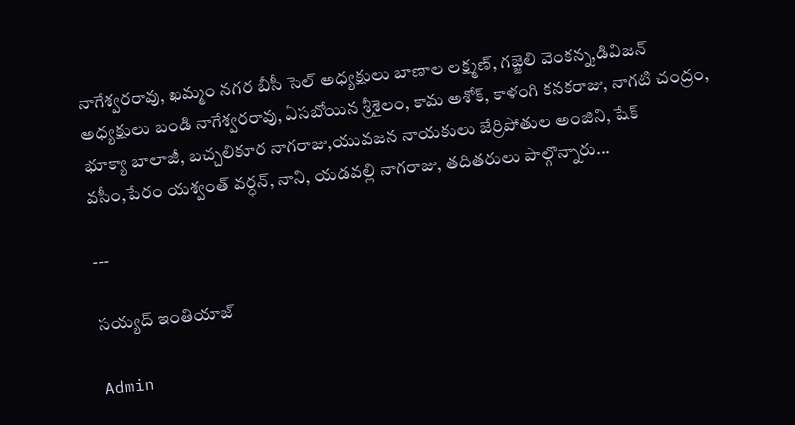నాగేశ్వరరావు, ఖమ్మం నగర బీసీ సెల్ అధ్యక్షులు బాణాల లక్ష్మణ్, గజ్జెలి వెంకన్న,డివిజన్ అధ్యక్షులు బండి నాగేశ్వరరావు, ఏసబోయిన శ్రీశైలం, కామ అశోక్, కాళంగి కనకరాజు, నాగటి చంద్రం, భూక్యా బాలాజీ, బచ్చలికూర నాగరాజు,యువజన నాయకులు జేర్రిపోతుల అంజిని, షేక్ వసీం,పేరం యశ్వంత్ వర్ధన్, నాని, యడవల్లి నాగరాజు, తదితరులు పాల్గొన్నారు...

---

సయ్యద్ ఇంతియాజ్

Admin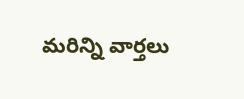మరిన్ని వార్తలు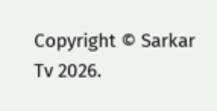Copyright © Sarkar Tv 2026.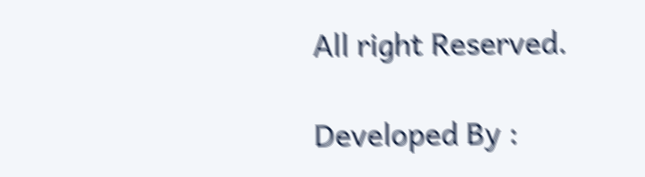All right Reserved.

Developed By :